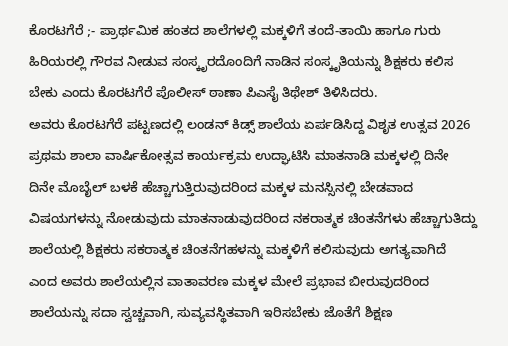ಕೊರಟಗೆರೆ ;- ಪ್ರಾರ್ಥಮಿಕ ಹಂತದ ಶಾಲೆಗಳಲ್ಲಿ ಮಕ್ಕಳಿಗೆ ತಂದೆ-ತಾಯಿ ಹಾಗೂ ಗುರು ಹಿರಿಯರಲ್ಲಿ ಗೌರವ ನೀಡುವ ಸಂಸ್ಕೃರದೊಂದಿಗೆ ನಾಡಿನ ಸಂಸ್ಕೃತಿಯನ್ನು ಶಿಕ್ಷಕರು ಕಲಿಸ ಬೇಕು ಎಂದು ಕೊರಟಗೆರೆ ಪೊಲೀಸ್ ಠಾಣಾ ಪಿಎಸೈ ತಿಥೇಶ್ ತಿಳಿಸಿದರು.
ಅವರು ಕೊರಟಗೆರೆ ಪಟ್ಟಣದಲ್ಲಿ ಲಂಡನ್ ಕಿಡ್ಸ್ ಶಾಲೆಯ ಏರ್ಪಡಿಸಿದ್ದ ವಿಶೃತ ಉತ್ಸವ 2026 ಪ್ರಥಮ ಶಾಲಾ ವಾರ್ಷಿಕೋತ್ಸವ ಕಾರ್ಯಕ್ರಮ ಉದ್ಘಾಟಿಸಿ ಮಾತನಾಡಿ ಮಕ್ಕಳಲ್ಲಿ ದಿನೇ ದಿನೇ ಮೊಬೈಲ್ ಬಳಕೆ ಹೆಚ್ಚಾಗುತ್ತಿರುವುದರಿಂದ ಮಕ್ಕಳ ಮನಸ್ಸಿನಲ್ಲಿ ಬೇಡವಾದ ವಿಷಯಗಳನ್ನು ನೋಡುವುದು ಮಾತನಾಡುವುದರಿಂದ ನಕರಾತ್ಮಕ ಚಿಂತನೆಗಳು ಹೆಚ್ಚಾಗುತಿದ್ದು ಶಾಲೆಯಲ್ಲಿ ಶಿಕ್ಷಕರು ಸಕರಾತ್ಮಕ ಚಿಂತನೆಗಹಳನ್ನು ಮಕ್ಕಳಿಗೆ ಕಲಿಸುವುದು ಅಗತ್ಯವಾಗಿದೆ ಎಂದ ಅವರು ಶಾಲೆಯಲ್ಲಿನ ವಾತಾವರಣ ಮಕ್ಕಳ ಮೇಲೆ ಪ್ರಭಾವ ಬೀರುವುದರಿಂದ ಶಾಲೆಯನ್ನು ಸದಾ ಸ್ವಚ್ಚವಾಗಿ, ಸುವ್ಯವಸ್ಥಿತವಾಗಿ ಇರಿಸಬೇಕು ಜೊತೆಗೆ ಶಿಕ್ಷಣ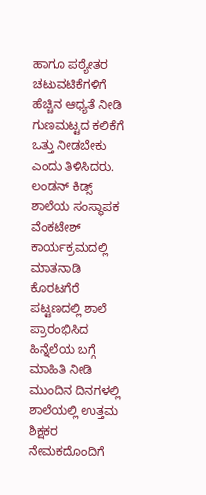ಹಾಗೂ ಪಠ್ಯೇತರ ಚಟುವಟಿಕೆಗಳಿಗೆ ಹೆಚ್ಚಿನ ಆಧ್ಯತೆ ನೀಡಿ ಗುಣಮಟ್ಟದ ಕಲಿಕೆಗೆ ಒತ್ತು ನೀಡಬೇಕು ಎಂದು ತಿಳಿಸಿದರು.
ಲಂಡನ್ ಕಿಡ್ಸ್ ಶಾಲೆಯ ಸಂಸ್ಥಾಪಕ ವೆಂಕಟೇಶ್ ಕಾರ್ಯಕ್ರಮದಲ್ಲಿ ಮಾತನಾಡಿ ಕೊರಟಗೆರೆ ಪಟ್ಟಣದಲ್ಲಿ ಶಾಲೆ ಪ್ರಾರಂಭಿಸಿದ ಹಿನ್ನೆಲೆಯ ಬಗ್ಗೆ ಮಾಹಿತಿ ನೀಡಿ ಮುಂದಿನ ದಿನಗಳಲ್ಲಿ ಶಾಲೆಯಲ್ಲಿ ಉತ್ತಮ ಶಿಕ್ಷಕರ ನೇಮಕದೊಂದಿಗೆ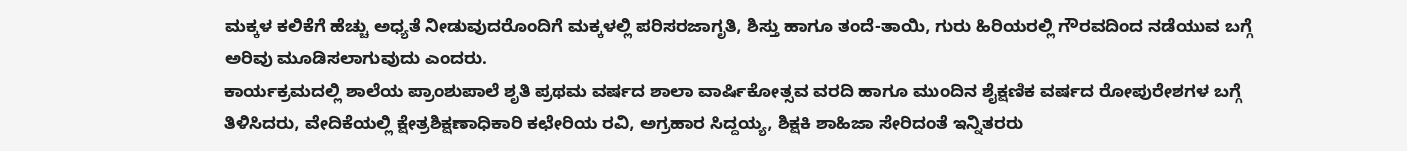ಮಕ್ಕಳ ಕಲಿಕೆಗೆ ಹೆಚ್ಚು ಅಧ್ಯತೆ ನೀಡುವುದರೊಂದಿಗೆ ಮಕ್ಕಳಲ್ಲಿ ಪರಿಸರಜಾಗೃತಿ, ಶಿಸ್ತು ಹಾಗೂ ತಂದೆ-ತಾಯಿ, ಗುರು ಹಿರಿಯರಲ್ಲಿ ಗೌರವದಿಂದ ನಡೆಯುವ ಬಗ್ಗೆ ಅರಿವು ಮೂಡಿಸಲಾಗುವುದು ಎಂದರು.
ಕಾರ್ಯಕ್ರಮದಲ್ಲಿ ಶಾಲೆಯ ಪ್ರಾಂಶುಪಾಲೆ ಶೃತಿ ಪ್ರಥಮ ವರ್ಷದ ಶಾಲಾ ವಾರ್ಷಿಕೋತ್ಸವ ವರದಿ ಹಾಗೂ ಮುಂದಿನ ಶೈಕ್ಷಣಿಕ ವರ್ಷದ ರೋಪುರೇಶಗಳ ಬಗ್ಗೆ ತಿಳಿಸಿದರು, ವೇದಿಕೆಯಲ್ಲಿ ಕ್ಷೇತ್ರಶಿಕ್ಷಣಾಧಿಕಾರಿ ಕಛೇರಿಯ ರವಿ, ಅಗ್ರಹಾರ ಸಿದ್ದಯ್ಯ, ಶಿಕ್ಷಕಿ ಶಾಹಿಜಾ ಸೇರಿದಂತೆ ಇನ್ನಿತರರು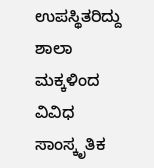ಉಪಸ್ಥಿತರಿದ್ದು ಶಾಲಾ ಮಕ್ಕಳಿಂದ ವಿವಿಧ ಸಾಂಸ್ಕೃತಿಕ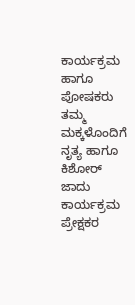ಕಾರ್ಯಕ್ರಮ ಹಾಗೂ ಪೋಷಕರು ತಮ್ಮ ಮಕ್ಕಳೊಂದಿಗೆ ನೃತ್ಯ ಹಾಗೂ ಕಿಶೋರ್ ಜಾದು ಕಾರ್ಯಕ್ರಮ ಪ್ರೇಕ್ಷಕರ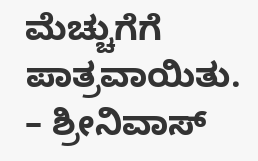ಮೆಚ್ಚುಗೆಗೆ ಪಾತ್ರವಾಯಿತು.
– ಶ್ರೀನಿವಾಸ್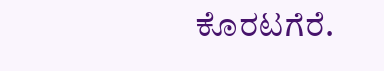ಕೊರಟಗೆರೆ.